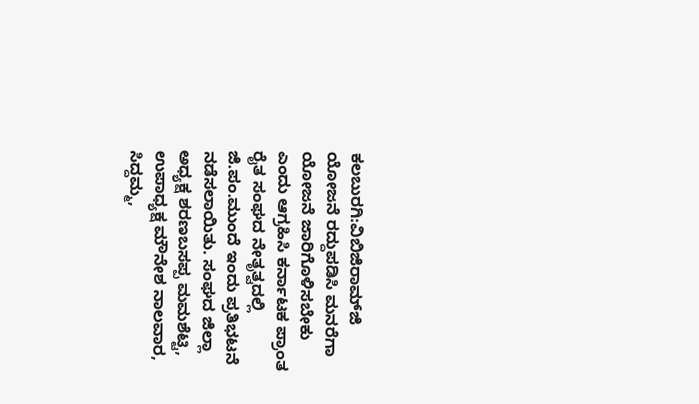ಕಲಬುರಗಿ:ವಿಬಿಜಿರಾಮ್‍ಜಿ ಯೋಜನೆ ರದ್ದುಪಡಿಸಿ ಮನರೆಗಾ ಯೋಜನೆ ಜಾರಿಗೊಳಿಸಬೇಕು ಎಂದು ಆಗ್ರಹಿಸಿ ಕರ್ನಾಟಕ ಪ್ರಾಂತ ರೈತ ಸಂಘದ ನೇತೃತ್ವದಲ್ಲಿ ಜಿ.ಪಂ.ಮುಂದೆ ಇಂದು ಪ್ರತಿಭಟನೆ ನಡೆಸಲಾಯಿತು. ಸಂಘದ ಜಿಲ್ಲಾ ಅಧ್ಯಕ್ಷ ಶರಣಬಸಪ್ಪ ಮಮಶೆಟ್ಟಿ, ಉಪಾಧ್ಯಕ್ಷ ಮೌನೇಶ ನಾಲವಾರ, ಸಿದ್ದಮ್ಮ,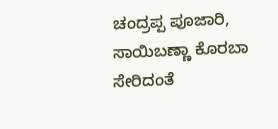ಚಂದ್ರಪ್ಪ ಪೂಜಾರಿ, ಸಾಯಿಬಣ್ಣಾ ಕೊರಬಾ ಸೇರಿದಂತೆ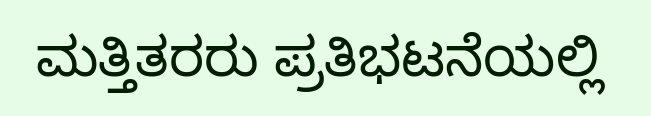ಮತ್ತಿತರರು ಪ್ರತಿಭಟನೆಯಲ್ಲಿ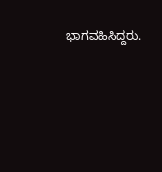ಭಾಗವಹಿಸಿದ್ದರು.